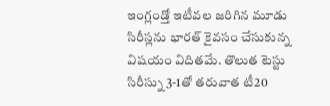ఇంగ్లండ్తో ఇటీవల జరిగిన మూడు సిరీస్లను భారత్ కైవసం చేసుకున్న విషయం విదితమే. తొలుత టెస్టు సిరీస్ను 3-1తో తరువాత టీ20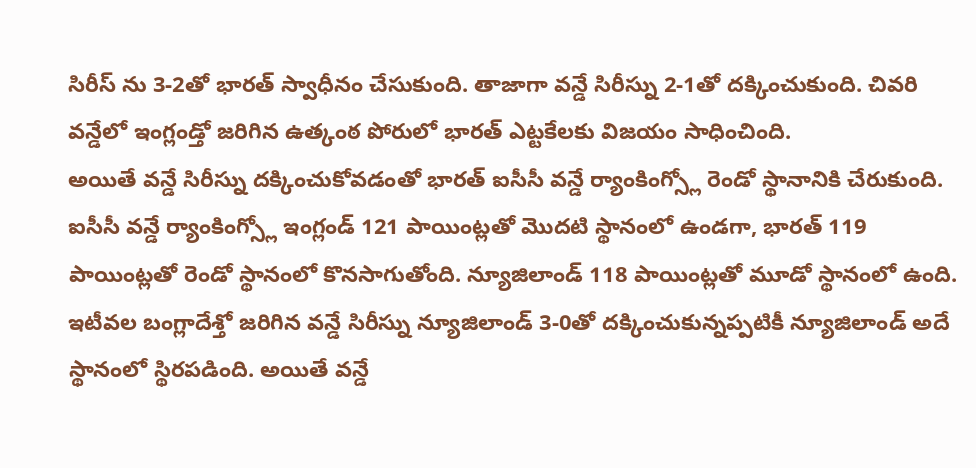సిరీస్ ను 3-2తో భారత్ స్వాధీనం చేసుకుంది. తాజాగా వన్డే సిరీస్ను 2-1తో దక్కించుకుంది. చివరి వన్డేలో ఇంగ్లండ్తో జరిగిన ఉత్కంఠ పోరులో భారత్ ఎట్టకేలకు విజయం సాధించింది.
అయితే వన్డే సిరీస్ను దక్కించుకోవడంతో భారత్ ఐసీసీ వన్డే ర్యాంకింగ్స్లో రెండో స్థానానికి చేరుకుంది. ఐసీసీ వన్డే ర్యాంకింగ్స్లో ఇంగ్లండ్ 121 పాయింట్లతో మొదటి స్థానంలో ఉండగా, భారత్ 119 పాయింట్లతో రెండో స్థానంలో కొనసాగుతోంది. న్యూజిలాండ్ 118 పాయింట్లతో మూడో స్థానంలో ఉంది. ఇటీవల బంగ్లాదేశ్తో జరిగిన వన్డే సిరీస్ను న్యూజిలాండ్ 3-0తో దక్కించుకున్నప్పటికీ న్యూజిలాండ్ అదే స్థానంలో స్థిరపడింది. అయితే వన్డే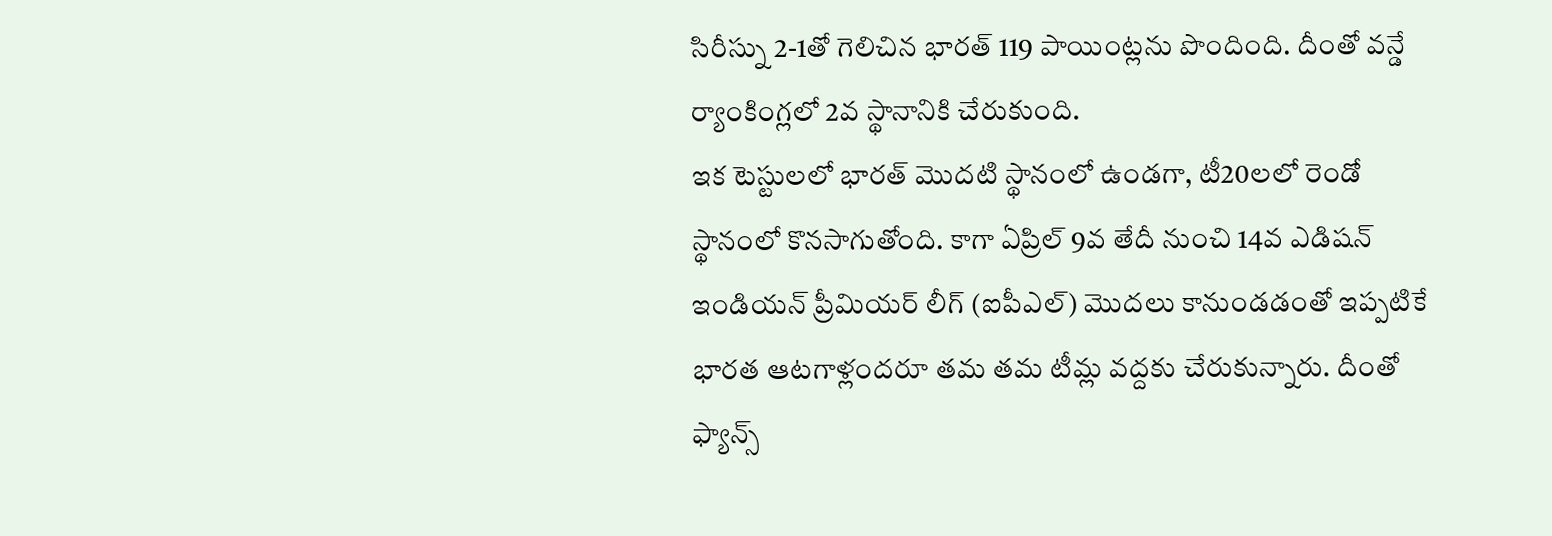సిరీస్ను 2-1తో గెలిచిన భారత్ 119 పాయింట్లను పొందింది. దీంతో వన్డే ర్యాంకింగ్లలో 2వ స్థానానికి చేరుకుంది.
ఇక టెస్టులలో భారత్ మొదటి స్థానంలో ఉండగా, టీ20లలో రెండో స్థానంలో కొనసాగుతోంది. కాగా ఏప్రిల్ 9వ తేదీ నుంచి 14వ ఎడిషన్ ఇండియన్ ప్రీమియర్ లీగ్ (ఐపీఎల్) మొదలు కానుండడంతో ఇప్పటికే భారత ఆటగాళ్లందరూ తమ తమ టీమ్ల వద్దకు చేరుకున్నారు. దీంతో ఫ్యాన్స్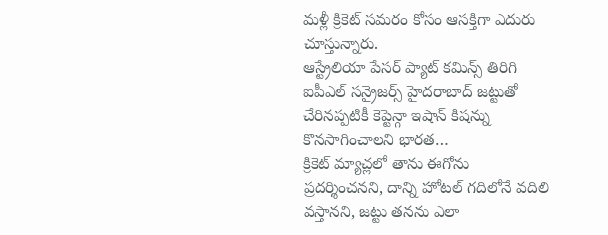మళ్లీ క్రికెట్ సమరం కోసం ఆసక్తిగా ఎదురు చూస్తున్నారు.
ఆస్ట్రేలియా పేసర్ ప్యాట్ కమిన్స్ తిరిగి ఐపీఎల్ సన్రైజర్స్ హైదరాబాద్ జట్టుతో చేరినప్పటికీ కెప్టెన్గా ఇషాన్ కిషన్ను కొనసాగించాలని భారత…
క్రికెట్ మ్యాచ్లలో తాను ఈగోను ప్రదర్శించనని, దాన్ని హోటల్ గదిలోనే వదిలి వస్తానని, జట్టు తనను ఎలా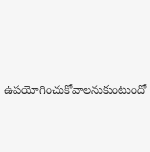ఉపయోగించుకోవాలనుకుంటుందో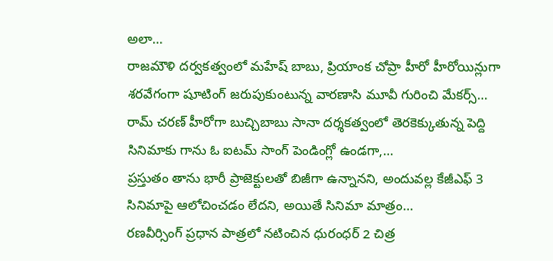అలా…
రాజమౌళి దర్వకత్వంలో మహేష్ బాబు, ప్రియాంక చోప్రా హీరో హీరోయిన్లుగా శరవేగంగా షూటింగ్ జరుపుకుంటున్న వారణాసి మూవీ గురించి మేకర్స్…
రామ్ చరణ్ హీరోగా బుచ్చిబాబు సానా దర్శకత్వంలో తెరకెక్కుతున్న పెద్ది సినిమాకు గాను ఓ ఐటమ్ సాంగ్ పెండింగ్లో ఉండగా,…
ప్రస్తుతం తాను భారీ ప్రాజెక్టులతో బిజీగా ఉన్నానని, అందువల్ల కేజీఎఫ్ 3 సినిమాపై ఆలోచించడం లేదని, అయితే సినిమా మాత్రం…
రణవీర్సింగ్ ప్రధాన పాత్రలో నటించిన ధురంధర్ 2 చిత్ర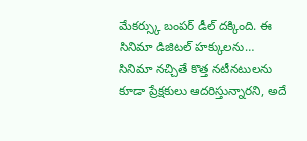మేకర్స్కు బంపర్ డీల్ దక్కింది. ఈ సినిమా డిజిటల్ హక్కులను…
సినిమా నచ్చితే కొత్త నటీనటులను కూడా ప్రేక్షకులు ఆదరిస్తున్నారని, అదే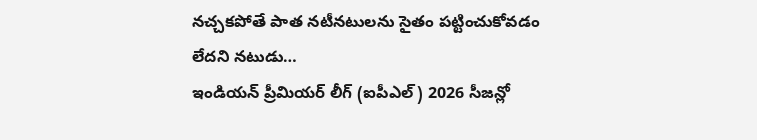నచ్చకపోతే పాత నటీనటులను సైతం పట్టించుకోవడం లేదని నటుడు…
ఇండియన్ ప్రీమియర్ లీగ్ (ఐపీఎల్) 2026 సీజన్లో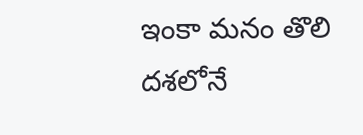ఇంకా మనం తొలి దశలోనే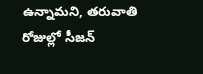ఉన్నామని, తరువాతి రోజుల్లో సీజన్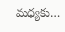మధ్యకు…